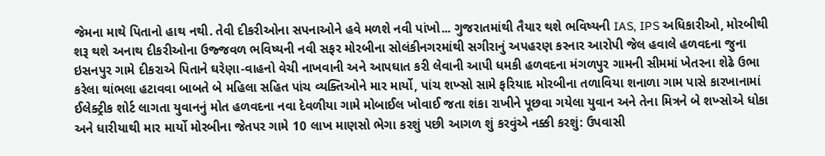જેમના માથે પિતાનો હાથ નથી. તેવી દીકરીઓના સપનાઓને હવે મળશે નવી પાંખો... ગુજરાતમાંથી તૈયાર થશે ભવિષ્યની IAS, IPS અધિકારીઓ, મોરબીથી શરૂ થશે અનાથ દીકરીઓના ઉજ્જવળ ભવિષ્યની નવી સફર મોરબીના સોલંકીનગરમાંથી સગીરાનું અપહરણ કરનાર આરોપી જેલ હવાલે હળવદના જુના ઇસનપુર ગામે દીકરાએ પિતાને ઘરેણા-વાહનો વેચી નાખવાની અને આપઘાત કરી લેવાની આપી ધમકી હળવદના મંગળપુર ગામની સીમમાં ખેતરના શેઢે ઉભા કરેલા થાંભલા હટાવવા બાબતે બે મહિલા સહિત પાંચ વ્યક્તિઓને માર માર્યો, પાંચ શખ્સો સામે ફરિયાદ મોરબીના તળાવિયા શનાળા ગામ પાસે કારખાનામાં ઈલેક્ટ્રીક શોર્ટ લાગતા યુવાનનું મોત હળવદના નવા દેવળીયા ગામે મોબાઈલ ખોવાઈ જતા શંકા રાખીને પૂછવા ગયેલા યુવાન અને તેના મિત્રને બે શખ્સોએ ધોકા અને ધારીયાથી માર માર્યો મોરબીના જેતપર ગામે 10 લાખ માણસો ભેગા કરશું પછી આગળ શું કરવુંએ નક્કી કરશું: ઉપવાસી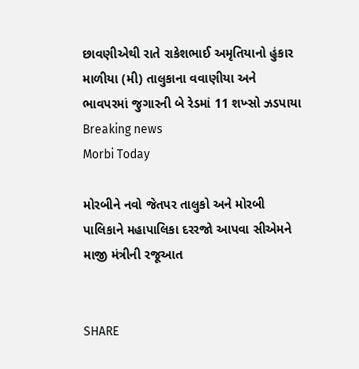છાવણીએથી રાતે રાકેશભાઈ અમૃતિયાનો હુંકાર માળીયા (મી) તાલુકાના વવાણીયા અને ભાવપરમાં જુગારની બે રેડમાં 11 શખ્સો ઝડપાયા
Breaking news
Morbi Today

મોરબીને નવો જેતપર તાલુકો અને મોરબી પાલિકાને મહાપાલિકા દરરજો આપવા સીએમને માજી મંત્રીની રજૂઆત


SHARE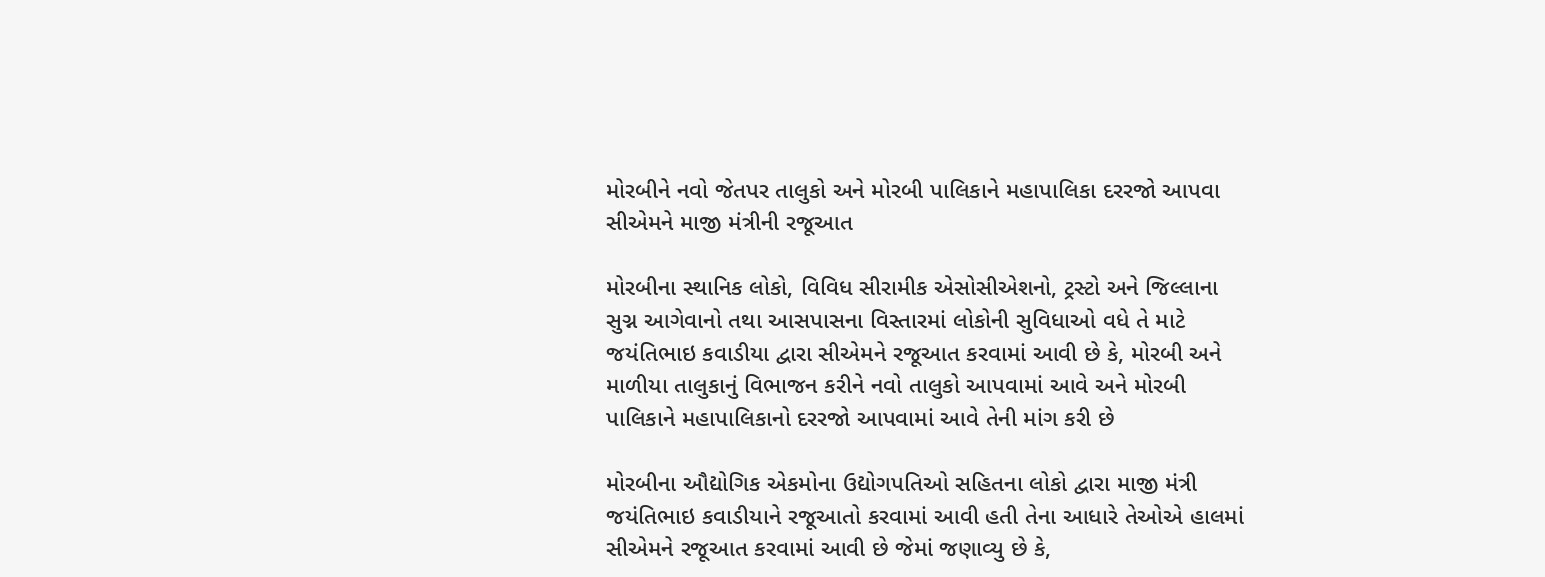મોરબીને નવો જેતપર તાલુકો અને મોરબી પાલિકાને મહાપાલિકા દરરજો આપવા સીએમને માજી મંત્રીની રજૂઆત

મોરબીના સ્થાનિક લોકો, વિવિધ સીરામીક એસોસીએશનો, ટ્રસ્ટો અને જિલ્લાના સુગ્ન આગેવાનો તથા આસપાસના વિસ્તારમાં લોકોની સુવિધાઓ વધે તે માટે જયંતિભાઇ કવાડીયા દ્વારા સીએમને રજૂઆત કરવામાં આવી છે કે, મોરબી અને માળીયા તાલુકાનું વિભાજન કરીને નવો તાલુકો આપવામાં આવે અને મોરબી પાલિકાને મહાપાલિકાનો દરરજો આપવામાં આવે તેની માંગ કરી છે

મોરબીના ઔદ્યોગિક એકમોના ઉદ્યોગપતિઓ સહિતના લોકો દ્વારા માજી મંત્રી જયંતિભાઇ કવાડીયાને રજૂઆતો કરવામાં આવી હતી તેના આધારે તેઓએ હાલમાં સીએમને રજૂઆત કરવામાં આવી છે જેમાં જણાવ્યુ છે કે,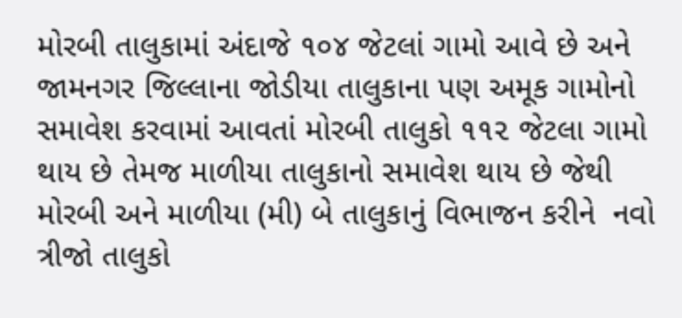મોરબી તાલુકામાં અંદાજે ૧૦૪ જેટલાં ગામો આવે છે અને જામનગર જિલ્લાના જોડીયા તાલુકાના પણ અમૂક ગામોનો સમાવેશ કરવામાં આવતાં મોરબી તાલુકો ૧૧૨ જેટલા ગામો થાય છે તેમજ માળીયા તાલુકાનો સમાવેશ થાય છે જેથી મોરબી અને માળીયા (મી) બે તાલુકાનું વિભાજન કરીને  નવો ત્રીજો તાલુકો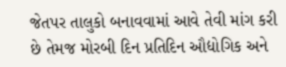જેતપર તાલુકો બનાવવામાં આવે તેવી માંગ કરી છે તેમજ મોરબી દિન પ્રતિદિન ઔદ્યોગિક અને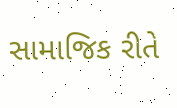સામાજિક રીતે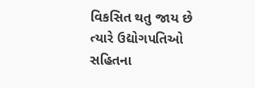વિકસિત થતુ જાય છે ત્યારે ઉદ્યોગપતિઓ સહિતના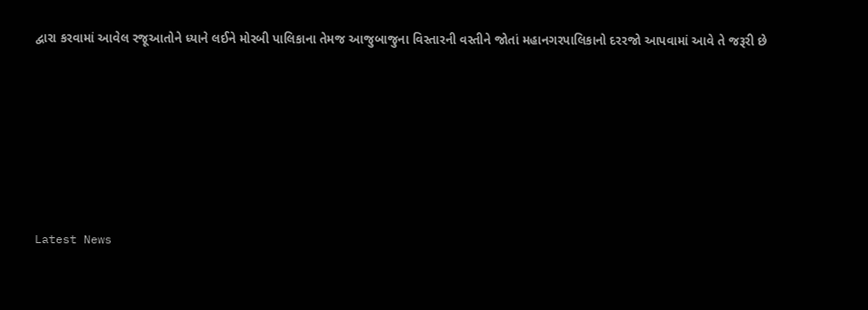દ્વારા કરવામાં આવેલ રજૂઆતોને ધ્યાને લઈને મોરબી પાલિકાના તેમજ આજુબાજુના વિસ્તારની વસ્તીને જોતાં મહાનગરપાલિકાનો દરરજો આપવામાં આવે તે જરૂરી છે






Latest News